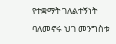የተቋማት ገለልተኝነት ባለመኖሩ ህገ መንግስቱ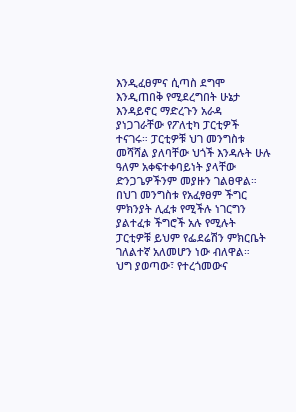እንዲፈፀምና ሲጣስ ደግሞ እንዲጠበቅ የሚደረግበት ሁኔታ እንዳይኖር ማድረጉን አራዳ ያነጋገራቸው የፖለቲካ ፓርቲዎች ተናገሩ። ፓርቲዎቹ ህገ መንግስቱ መሻሻል ያለባቸው ህጎች እንዳሉት ሁሉ ዓለም አቀፍተቀባይነት ያላቸው ድንጋጌዎችንም መያዙን ገልፀዋል።
በህገ መንግስቱ የአፈፃፀም ችግር ምክንያት ሊፈቱ የሚችሉ ነገርግን ያልተፈቱ ችግሮች አሉ የሚሉት ፓርቲዎቹ ይህም የፌደሬሽን ምክርቤት ገለልተኛ አለመሆን ነው ብለዋል።
ህግ ያወጣው፣ የተረጎመውና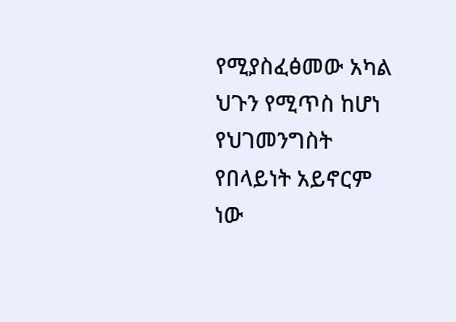የሚያስፈፅመው አካል ህጉን የሚጥስ ከሆነ የህገመንግስት የበላይነት አይኖርም ነው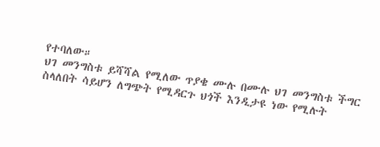የተባለው።
ህገ መንግስቱ ይሻሻል የሚለው ጥያቄ ሙሉ በሙሉ ህገ መንግስቱ ችግር ስላለበት ሳይሆን ለግጭት የሚዳርጉ ህጎች እንዲታዩ ነው የሚሉት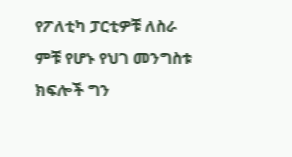የፖለቲካ ፓርቲዎቹ ለስራ ምቹ የሆኑ የህገ መንግስቱ ክፍሎች ግን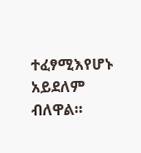ተፈፃሚእየሆኑ አይደለም ብለዋል።